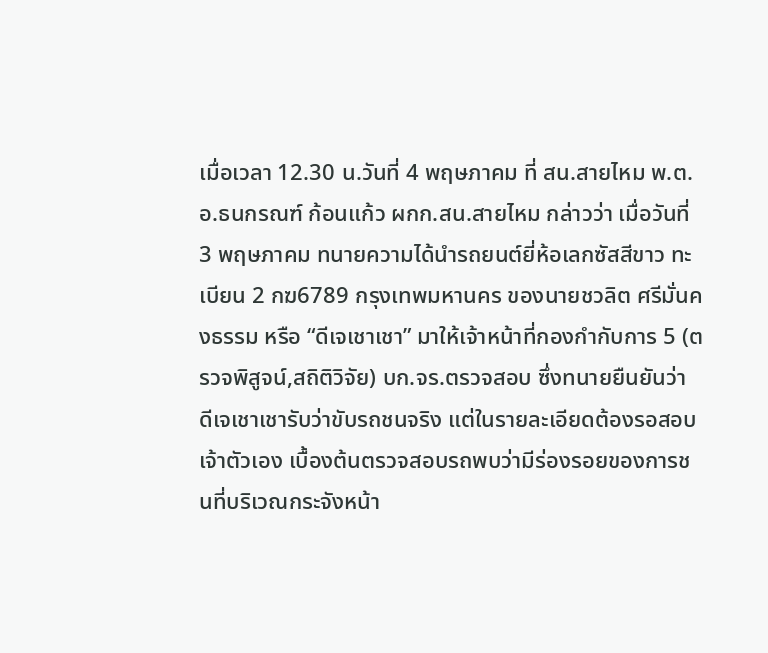เมื่อเวลา 12.30 น.วันที่ 4 พฤษภาคม ที่ สน.สายไหม พ.ต.อ.ธนกรณฑ์ ก้อนแก้ว ผกก.สน.สายไหม กล่าวว่า เมื่อวันที่ 3 พฤษภาคม ทนายความได้นำรถยนต์ยี่ห้อเลกซัสสีขาว ทะเบียน 2 กฆ6789 กรุงเทพมหานคร ของนายชวลิต ศรีมั่นคงธรรม หรือ “ดีเจเชาเชา” มาให้เจ้าหน้าที่กองกำกับการ 5 (ตรวจพิสูจน์,สถิติวิจัย) บก.จร.ตรวจสอบ ซึ่งทนายยืนยันว่า ดีเจเชาเชารับว่าขับรถชนจริง แต่ในรายละเอียดต้องรอสอบเจ้าตัวเอง เบื้องต้นตรวจสอบรถพบว่ามีร่องรอยของการชนที่บริเวณกระจังหน้า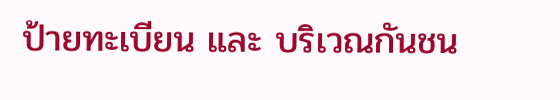ป้ายทะเบียน และ บริเวณกันชน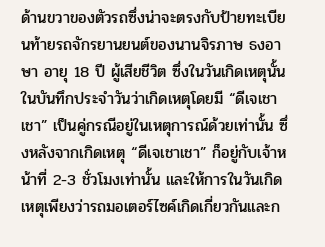ด้านขวาของตัวรถซึ่งน่าจะตรงกับป้ายทะเบียนท้ายรถจักรยานยนต์ของนานจิรภาษ ธงอาษา อายุ 18 ปี ผู้เสียชีวิต ซึ่งในวันเกิดเหตุนั้นในบันทึกประจำวันว่าเกิดเหตุโดยมี “ดีเจเชาเชา” เป็นคู่กรณีอยู่ในเหตุการณ์ด้วยเท่านั้น ซึ่งหลังจากเกิดเหตุ “ดีเจเชาเชา” ก็อยู่กับเจ้าหน้าที่ 2-3 ชั่วโมงเท่านั้น และให้การในวันเกิดเหตุเพียงว่ารถมอเตอร์ไซค์เกิดเกี่ยวกันและก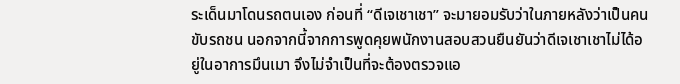ระเด็นมาโดนรถตนเอง ก่อนที่ “ดีเจเชาเชา” จะมายอมรับว่าในภายหลังว่าเป็นคนขับรถชน นอกจากนี้จากการพูดคุยพนักงานสอบสวนยืนยันว่าดีเจเชาเชาไม่ได้อยู่ในอาการมึนเมา จึงไม่จำเป็นที่จะต้องตรวจแอ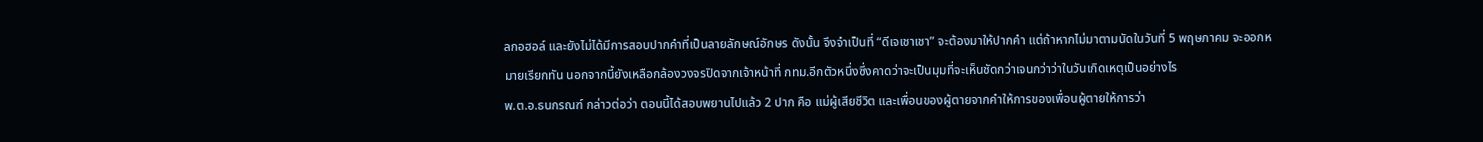ลกอฮอล์ และยังไม่ได้มีการสอบปากคำที่เป็นลายลักษณ์อักษร ดังนั้น จึงจำเป็นที่ “ดีเจเชาเชา” จะต้องมาให้ปากคำ แต่ถ้าหากไม่มาตามนัดในวันที่ 5 พฤษภาคม จะออกหมายเรียกทัน นอกจากนี้ยังเหลือกล้องวงจรปิดจากเจ้าหน้าที่ กทม.อีกตัวหนึ่งซึ่งคาดว่าจะเป็นมุมที่จะเห็นชัดกว่าเจนกว่าว่าในวันเกิดเหตุเป็นอย่างไร
พ.ต.อ.ธนกรณฑ์ กล่าวต่อว่า ตอนนี้ได้สอบพยานไปแล้ว 2 ปาก คือ แม่ผู้เสียชีวิต และเพื่อนของผู้ตายจากคำให้การของเพื่อนผู้ตายให้การว่า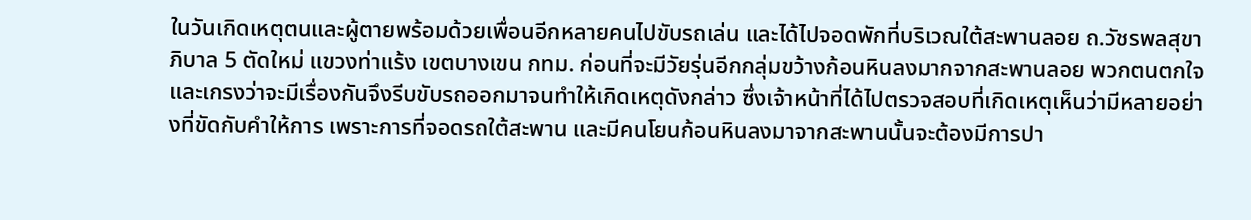ในวันเกิดเหตุตนและผู้ตายพร้อมด้วยเพื่อนอีกหลายคนไปขับรถเล่น และได้ไปจอดพักที่บริเวณใต้สะพานลอย ถ.วัชรพลสุขาภิบาล 5 ตัดใหม่ แขวงท่าแร้ง เขตบางเขน กทม. ก่อนที่จะมีวัยรุ่นอีกกลุ่มขว้างก้อนหินลงมากจากสะพานลอย พวกตนตกใจและเกรงว่าจะมีเรื่องกันจึงรีบขับรถออกมาจนทำให้เกิดเหตุดังกล่าว ซึ่งเจ้าหน้าที่ได้ไปตรวจสอบที่เกิดเหตุเห็นว่ามีหลายอย่างที่ขัดกับคำให้การ เพราะการที่จอดรถใต้สะพาน และมีคนโยนก้อนหินลงมาจากสะพานนั้นจะต้องมีการปา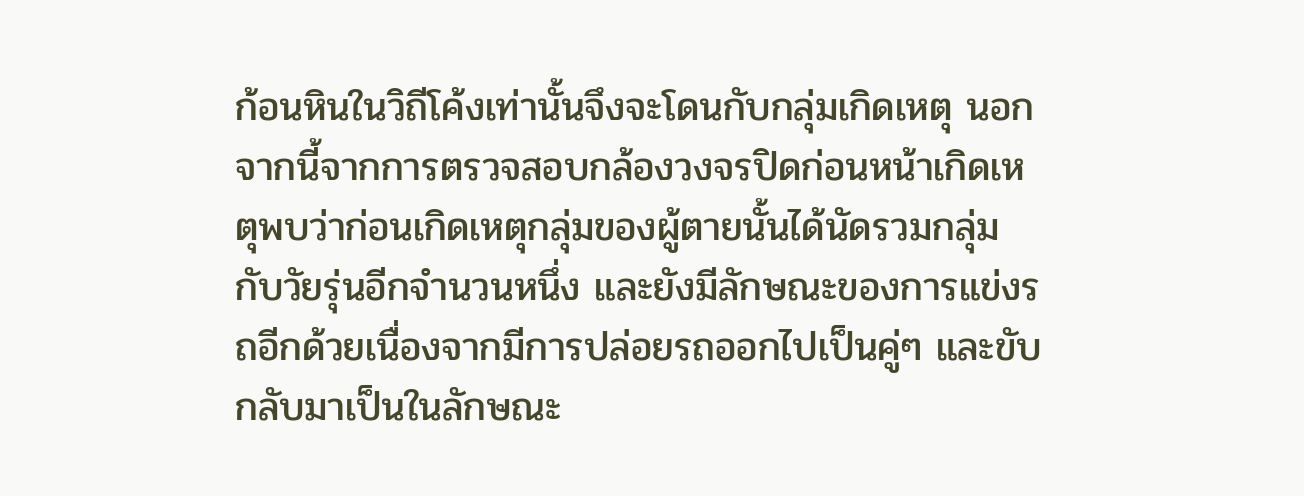ก้อนหินในวิถีโค้งเท่านั้นจึงจะโดนกับกลุ่มเกิดเหตุ นอกจากนี้จากการตรวจสอบกล้องวงจรปิดก่อนหน้าเกิดเหตุพบว่าก่อนเกิดเหตุกลุ่มของผู้ตายนั้นได้นัดรวมกลุ่มกับวัยรุ่นอีกจำนวนหนึ่ง และยังมีลักษณะของการแข่งรถอีกด้วยเนื่องจากมีการปล่อยรถออกไปเป็นคู่ๆ และขับกลับมาเป็นในลักษณะ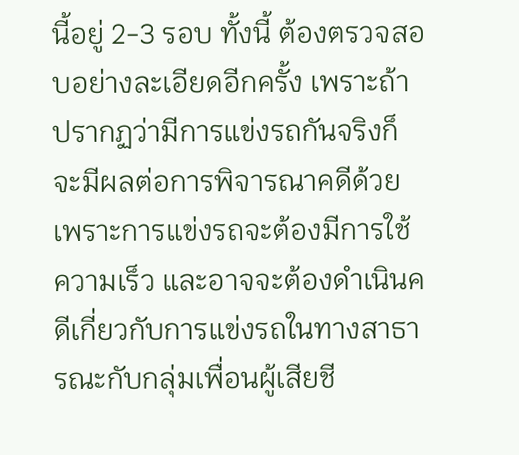นี้อยู่ 2-3 รอบ ทั้งนี้ ต้องตรวจสอบอย่างละเอียดอีกครั้ง เพราะถ้าปรากฏว่ามีการแข่งรถกันจริงก็จะมีผลต่อการพิจารณาคดีด้วยเพราะการแข่งรถจะต้องมีการใช้ความเร็ว และอาจจะต้องดำเนินคดีเกี่ยวกับการแข่งรถในทางสาธารณะกับกลุ่มเพื่อนผู้เสียชี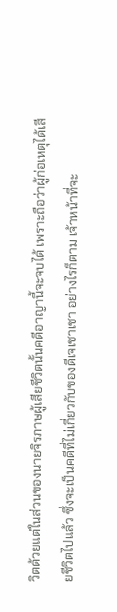วิตด้วยแต่ในส่วนของนายจิรภาษผู้เสียชีวิตนั้นคดีอาญานี้จะจบได้ เพราะถือว่าผู้ก่อเหตุได้เสียชีวิตไปแล้ว ซึ่งจะเป็นคดีที่ไม่เกี่ยวกับของดีเจเชาเชา อย่างไรก็ตาม เจ้าหน้าที่จะ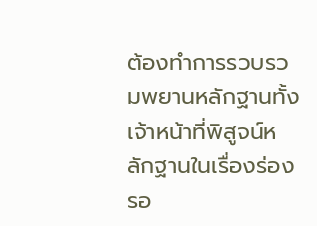ต้องทำการรวบรวมพยานหลักฐานทั้งเจ้าหน้าที่พิสูจน์หลักฐานในเรื่องร่องรอ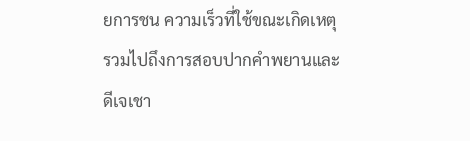ยการชน ความเร็วที่ใช้ขณะเกิดเหตุ รวมไปถึงการสอบปากคำพยานและดีเจเชา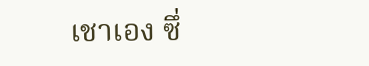เชาเอง ซึ่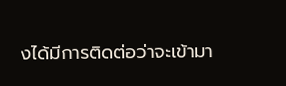งได้มีการติดต่อว่าจะเข้ามา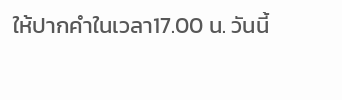ให้ปากคำในเวลา17.00 น. วันนี้